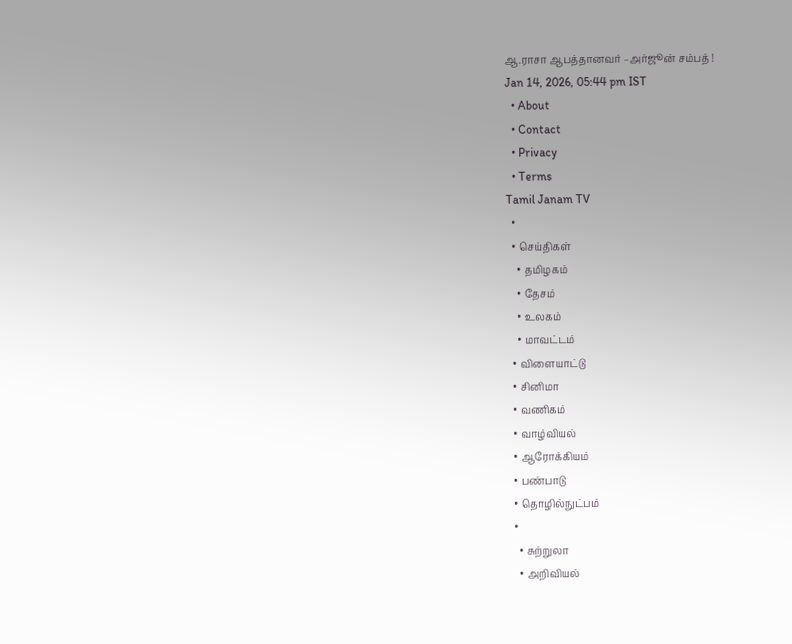ஆ.ராசா ஆபத்தானவர் –அர்ஜூன் சம்பத் !
Jan 14, 2026, 05:44 pm IST
  • About
  • Contact
  • Privacy
  • Terms
Tamil Janam TV
  •
  • செய்திகள்
    • தமிழகம்
    • தேசம்
    • உலகம்
    • மாவட்டம்
  • விளையாட்டு
  • சினிமா
  • வணிகம்
  • வாழ்வியல்
  • ஆரோக்கியம்
  • பண்பாடு
  • தொழில்நுட்பம்
  •
    • சுற்றுலா
    • அறிவியல்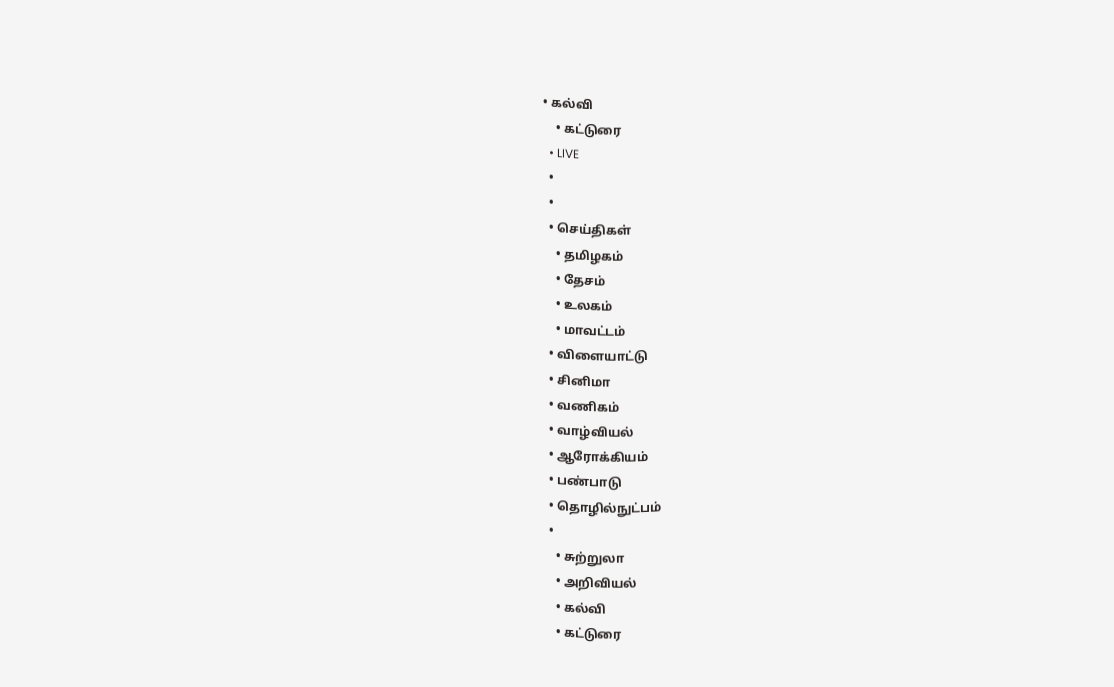• கல்வி
    • கட்டுரை
  • LIVE
  •
  •
  • செய்திகள்
    • தமிழகம்
    • தேசம்
    • உலகம்
    • மாவட்டம்
  • விளையாட்டு
  • சினிமா
  • வணிகம்
  • வாழ்வியல்
  • ஆரோக்கியம்
  • பண்பாடு
  • தொழில்நுட்பம்
  •
    • சுற்றுலா
    • அறிவியல்
    • கல்வி
    • கட்டுரை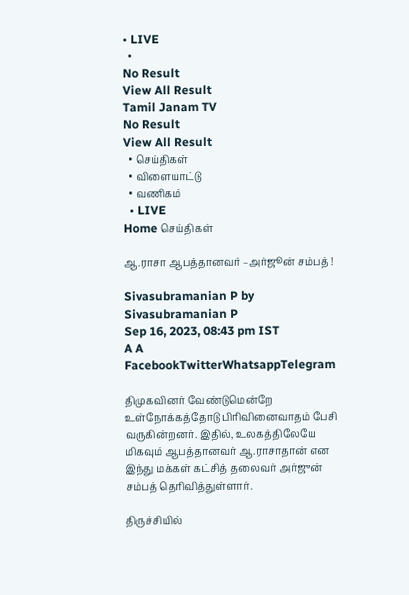• LIVE
  •
No Result
View All Result
Tamil Janam TV
No Result
View All Result
  • செய்திகள்
  • விளையாட்டு
  • வணிகம்
  • LIVE
Home செய்திகள்

ஆ.ராசா ஆபத்தானவர் –அர்ஜூன் சம்பத் !

Sivasubramanian P by Sivasubramanian P
Sep 16, 2023, 08:43 pm IST
A A
FacebookTwitterWhatsappTelegram

திமுகவினர் வேண்டுமென்றே உள்நோக்கத்தோடு பிரிவினைவாதம் பேசி வருகின்றனர். இதில், உலகத்திலேயே மிகவும் ஆபத்தானவர் ஆ.ராசாதான் என இந்து மக்கள் கட்சித் தலைவர் அர்ஜுன் சம்பத் தெரிவித்துள்ளார்.

திருச்சியில்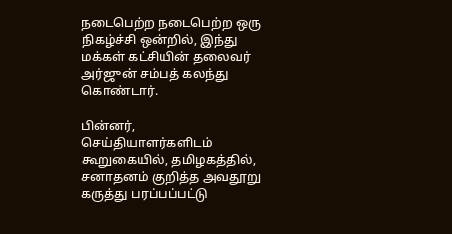நடைபெற்ற நடைபெற்ற ஒரு நிகழ்ச்சி ஒன்றில், இந்து மக்கள் கட்சியின் தலைவர் அர்ஜுன் சம்பத் கலந்து கொண்டார்.

பின்னர், செய்தியாளர்களிடம் கூறுகையில், தமிழகத்தில், சனாதனம் குறித்த அவதூறு கருத்து பரப்பப்பட்டு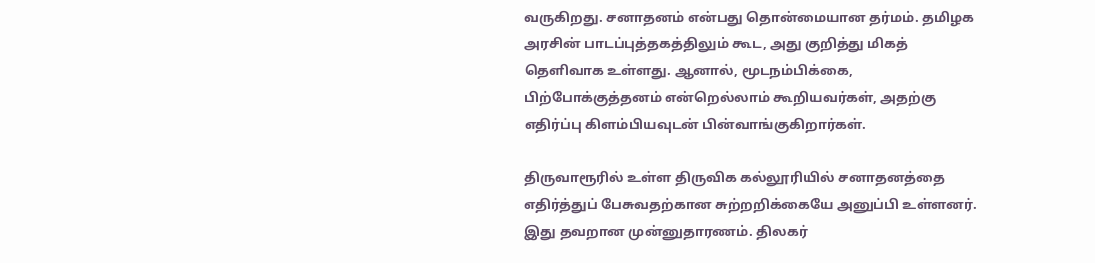வருகிறது. சனாதனம் என்பது தொன்மையான தர்மம். தமிழக அரசின் பாடப்புத்தகத்திலும் கூட, அது குறித்து மிகத் தெளிவாக உள்ளது. ஆனால், மூடநம்பிக்கை, பிற்போக்குத்தனம் என்றெல்லாம் கூறியவர்கள், அதற்கு எதிர்ப்பு கிளம்பியவுடன் பின்வாங்குகிறார்கள்.

திருவாரூரில் உள்ள திருவிக கல்லூரியில் சனாதனத்தை எதிர்த்துப் பேசுவதற்கான சுற்றறிக்கையே அனுப்பி உள்ளனர். இது தவறான முன்னுதாரணம். திலகர்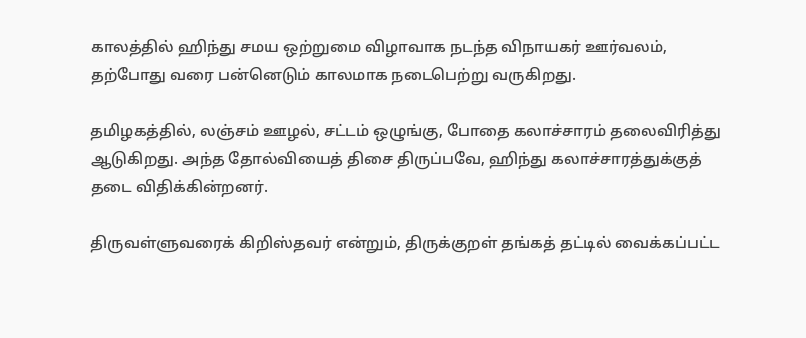காலத்தில் ஹிந்து சமய ஒற்றுமை விழாவாக நடந்த விநாயகர் ஊர்வலம், தற்போது வரை பன்னெடும் காலமாக நடைபெற்று வருகிறது.

தமிழகத்தில், லஞ்சம் ஊழல், சட்டம் ஒழுங்கு, போதை கலாச்சாரம் தலைவிரித்து ஆடுகிறது. அந்த தோல்வியைத் திசை திருப்பவே, ஹிந்து கலாச்சாரத்துக்குத் தடை விதிக்கின்றனர்.

திருவள்ளுவரைக் கிறிஸ்தவர் என்றும், திருக்குறள் தங்கத் தட்டில் வைக்கப்பட்ட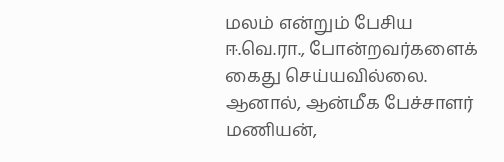மலம் என்றும் பேசிய ஈ.வெ.ரா., போன்றவர்களைக் கைது செய்யவில்லை. ஆனால், ஆன்மீக பேச்சாளர் மணியன்,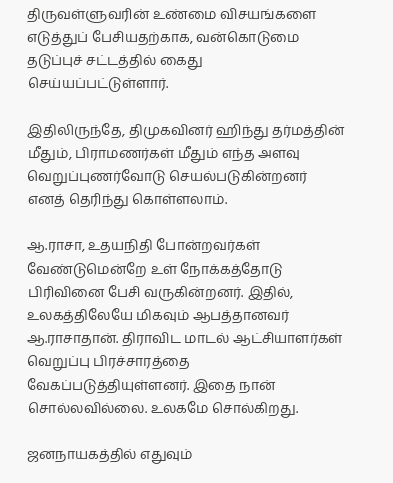திருவள்ளுவரின் உண்மை விசயங்களை எடுத்துப் பேசியதற்காக, வன்கொடுமை தடுப்புச் சட்டத்தில் கைது செய்யப்பட்டுள்ளார்.

இதிலிருந்தே, திமுகவினர் ஹிந்து தர்மத்தின் மீதும், பிராமணர்கள் மீதும் எந்த அளவு வெறுப்புணர்வோடு செயல்படுகின்றனர் எனத் தெரிந்து கொள்ளலாம்.

ஆ.ராசா, உதயநிதி போன்றவர்கள் வேண்டுமென்றே உள் நோக்கத்தோடு பிரிவினை பேசி வருகின்றனர். இதில், உலகத்திலேயே மிகவும் ஆபத்தானவர் ஆ.ராசாதான். திராவிட மாடல் ஆட்சியாளர்கள் வெறுப்பு பிரச்சாரத்தை வேகப்படுத்தியுள்ளனர். இதை நான் சொல்லவில்லை. உலகமே சொல்கிறது.

ஜனநாயகத்தில் எதுவும்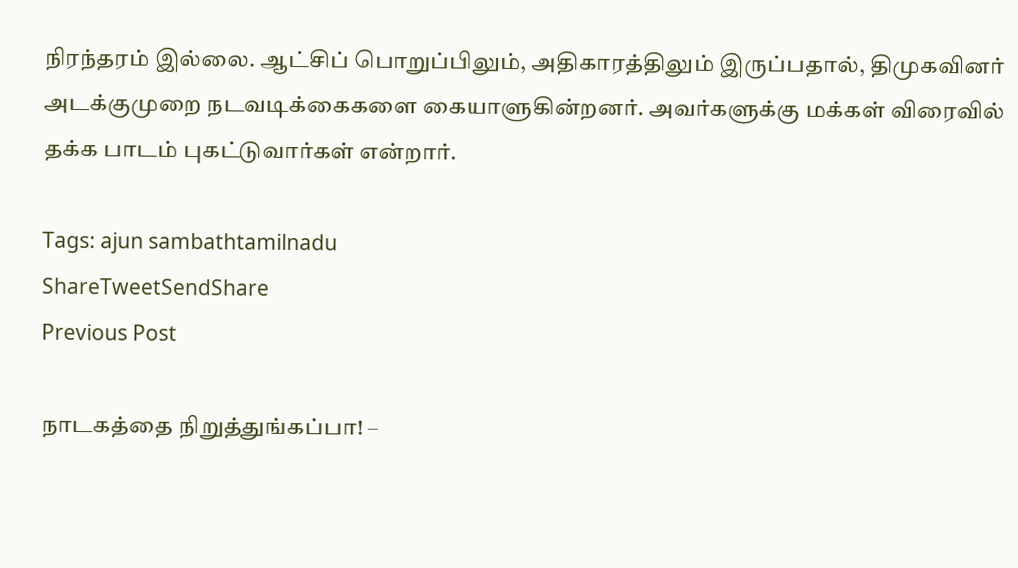நிரந்தரம் இல்லை. ஆட்சிப் பொறுப்பிலும், அதிகாரத்திலும் இருப்பதால், திமுகவினர் அடக்குமுறை நடவடிக்கைகளை கையாளுகின்றனர். அவர்களுக்கு மக்கள் விரைவில் தக்க பாடம் புகட்டுவார்கள் என்றார்.

Tags: ajun sambathtamilnadu
ShareTweetSendShare
Previous Post

நாடகத்தை நிறுத்துங்கப்பா! –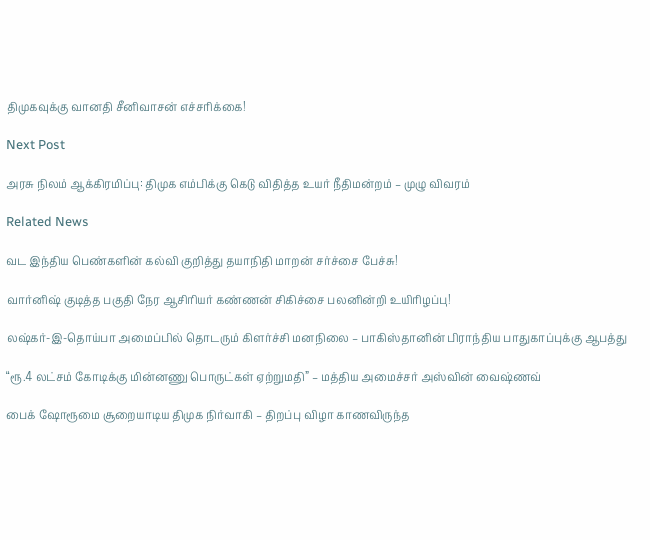திமுகவுக்கு வானதி சீனிவாசன் எச்சரிக்கை!

Next Post

அரசு நிலம் ஆக்கிரமிப்பு: திமுக எம்பிக்கு கெடு விதித்த உயர் நீதிமன்றம் – முழு விவரம்

Related News

வட இந்திய பெண்களின் கல்வி குறித்து தயாநிதி மாறன் சர்ச்சை பேச்சு!

வார்னிஷ் குடித்த பகுதி நேர ஆசிரியர் கண்ணன் சிகிச்சை பலனின்றி உயிரிழப்பு!

லஷ்கர்-இ-தொய்பா அமைப்பில் தொடரும் கிளர்ச்சி மனநிலை – பாகிஸ்தானின் பிராந்திய பாதுகாப்புக்கு ஆபத்து

“ரூ.4 லட்சம் கோடிக்கு மின்னணு பொருட்கள் ஏற்றுமதி” – மத்திய அமைச்சர் அஸ்வின் வைஷ்ணவ்

பைக் ஷோரூமை சூறையாடிய திமுக நிர்வாகி – திறப்பு விழா காணவிருந்த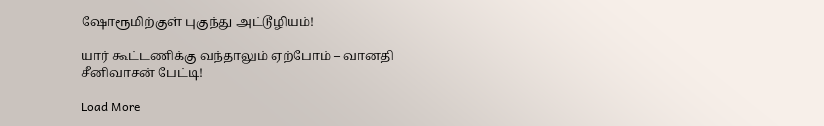ஷோரூமிற்குள் புகுந்து அட்டூழியம்!

யார் கூட்டணிக்கு வந்தாலும் ஏற்போம் – வானதி சீனிவாசன் பேட்டி!

Load More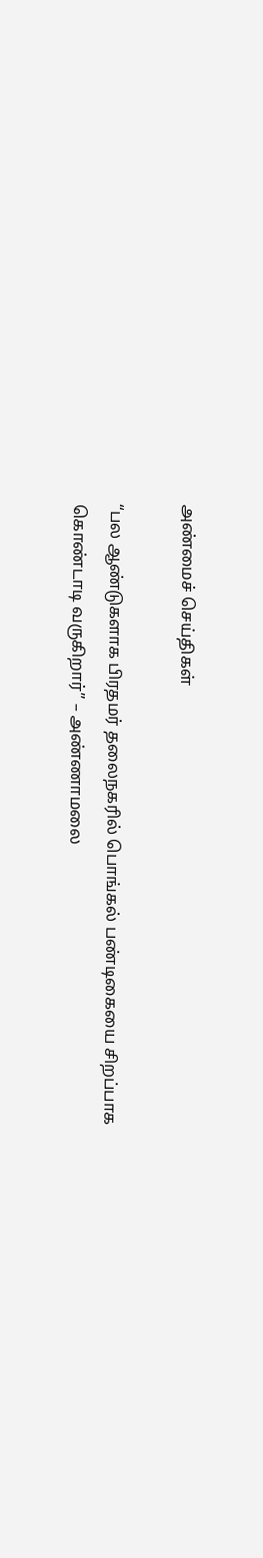அண்மைச் செய்திகள்

“பல ஆண்டுகளாக பிரதமர் தலைநகரில் பொங்கல் பண்டிகையை சிறப்பாக கொண்டாடி வருகிறார்” – அண்ணாமலை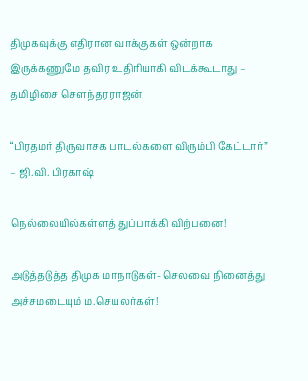திமுகவுக்கு எதிரான வாக்குகள் ஒன்றாக இருக்கணுமே தவிர உதிரியாகி விடக்கூடாது – தமிழிசை சௌந்தரராஜன்

“பிரதமர் திருவாசக பாடல்களை விரும்பி கேட்டார்” – ஜி.வி. பிரகாஷ்

நெல்லையில்கள்ளத் துப்பாக்கி விற்பனை!

அடுத்தடுத்த திமுக மாநாடுகள்- செலவை நினைத்து அச்சமடையும் ம.செயலர்கள்!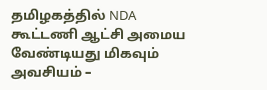தமிழகத்தில் NDA கூட்டணி ஆட்சி அமைய வேண்டியது மிகவும் அவசியம் –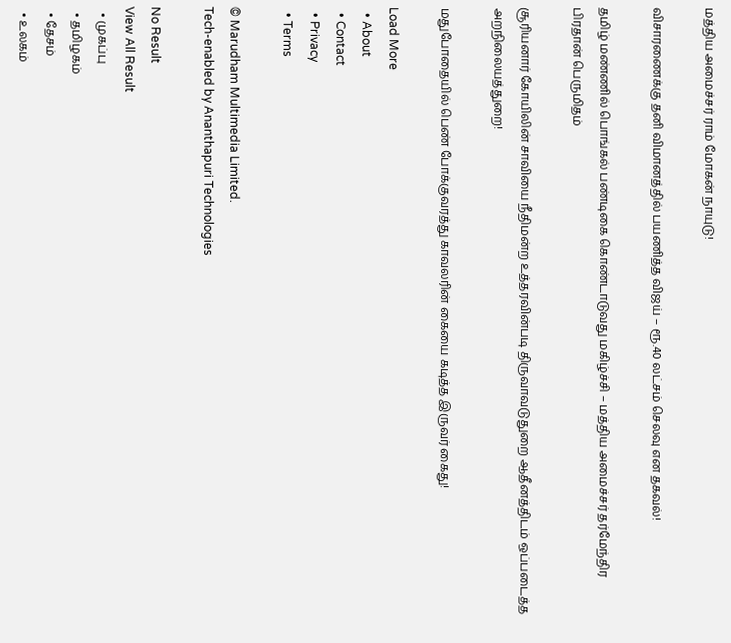மத்திய அமைச்சர் ராம் மோகன் நாயுடு!

விசாரணைக்கு தனி விமானத்தில் பயணித்த விஜய் – ரூ.40 லட்சம் செலவு என தகவல்!

தமிழ் மண்ணில் பொங்கல் பண்டிகை கொண்டாடுவது மகிழ்ச்சி – மத்திய அமைச்சர் தர்மேந்திர பிரதான் பெருமிதம்

சூரியனார் கோயிலின் சாவியை நீதிமன்ற உத்தரவின்படி திருவாவடுதுறை ஆதீனத்திடம் ஒப்படைத்த அறநிலையத்துறை!

மதுபோதையில் பெண் போக்குவரத்து காவலரின் கையை கடித்த இருவர் கைது!

Load More
  • About
  • Contact
  • Privacy
  • Terms

© Marudham Multimedia Limited.
Tech-enabled by Ananthapuri Technologies

No Result
View All Result
  • முகப்பு
  • தமிழகம்
  • தேசம்
  • உலகம்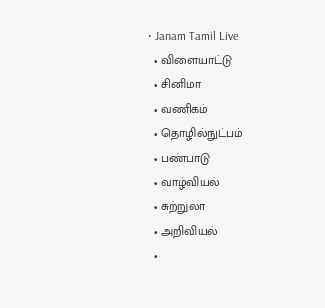• Janam Tamil Live
  • விளையாட்டு
  • சினிமா
  • வணிகம்
  • தொழில்நுட்பம்
  • பண்பாடு
  • வாழ்வியல்
  • சுற்றுலா
  • அறிவியல்
  •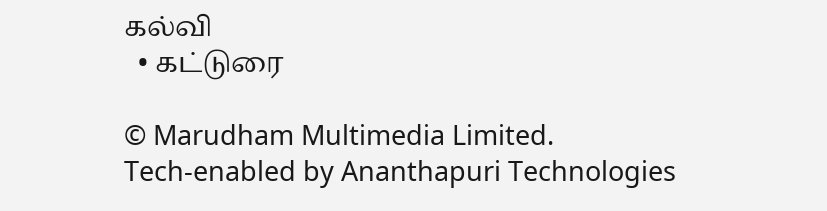கல்வி
  • கட்டுரை

© Marudham Multimedia Limited.
Tech-enabled by Ananthapuri Technologies